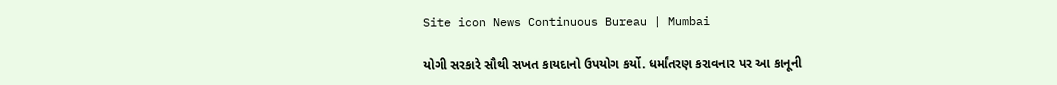Site icon News Continuous Bureau | Mumbai

યોગી સરકારે સૌથી સખત કાયદાનો ઉપયોગ કર્યો. ધર્માંતરણ કરાવનાર પર આ કાનૂની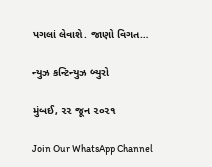પગલાં લેવાશે. જાણો વિગત…

ન્યુઝ કન્ટિન્યુઝ બ્યુરો

મુંબઈ, ૨૨ જૂન ૨૦૨૧

Join Our WhatsApp Channel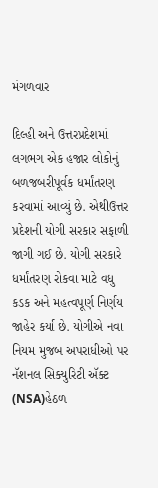મંગળવાર

દિલ્હી અને ઉત્તરપ્રદેશમાં લગભગ એક હજાર લોકોનું બળજબરીપૂર્વક ધર્માંતરણ કરવામાં આવ્યું છે. એથીઉત્તર પ્રદેશની યોગી સરકાર સફાળી જાગી ગઈ છે. યોગી સરકારે ધર્માંતરણ રોકવા માટે વધુ કડક અને મહત્વપૂર્ણ નિર્ણય જાહેર કર્યા છે. યોગીએ નવા નિયમ મુજબ અપરાધીઓ પર નૅશનલ સિક્યુરિટી ઍક્ટ (NSA)હેઠળ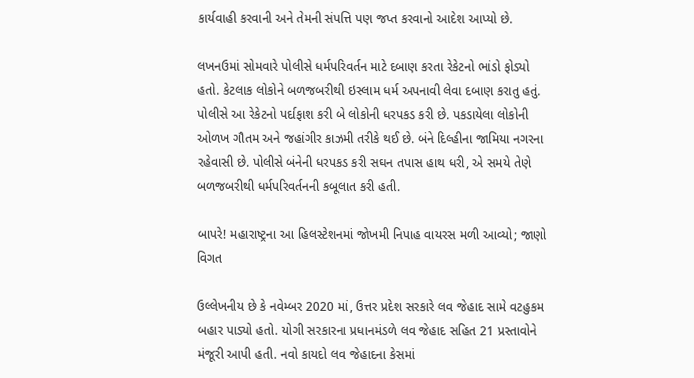કાર્યવાહી કરવાની અને તેમની સંપત્તિ પણ જપ્ત કરવાનો આદેશ આપ્યો છે.

લખનઉમાં સોમવારે પોલીસે ધર્મપરિવર્તન માટે દબાણ કરતા રેકેટનો ભાંડો ફોડ્યો હતો. કેટલાક લોકોને બળજબરીથી ઇસ્લામ ધર્મ અપનાવી લેવા દબાણ કરાતુ હતું. પોલીસે આ રેકેટનો પર્દાફાશ કરી બે લોકોની ધરપકડ કરી છે. પકડાયેલા લોકોની ઓળખ ગૌતમ અને જહાંગીર કાઝમી તરીકે થઈ છે. બંને દિલ્હીના જામિયા નગરના રહેવાસી છે. પોલીસે બંનેની ધરપકડ કરી સઘન તપાસ હાથ ધરી, એ સમયે તેણે બળજબરીથી ધર્મપરિવર્તનની કબૂલાત કરી હતી.

બાપરે! મહારાષ્ટ્રના આ હિલસ્ટેશનમાં જોખમી નિપાહ વાયરસ મળી આવ્યો; જાણો વિગત

ઉલ્લેખનીય છે કે નવેમ્બર 2020 માં, ઉત્તર પ્રદેશ સરકારે લવ જેહાદ સામે વટહુકમ બહાર પાડ્યો હતો. યોગી સરકારના પ્રધાનમંડળે લવ જેહાદ સહિત 21 પ્રસ્તાવોને મંજૂરી આપી હતી. નવો કાયદો લવ જેહાદના કેસમાં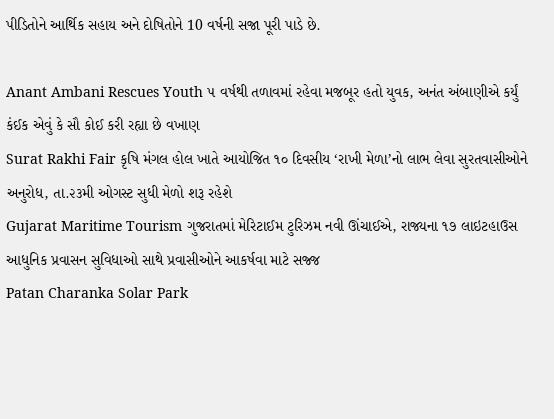પીડિતોને આર્થિક સહાય અને દોષિતોને 10 વર્ષની સજા પૂરી પાડે છે.

Anant Ambani Rescues Youth ૫ વર્ષથી તળાવમાં રહેવા મજબૂર હતો યુવક, અનંત અંબાણીએ કર્યું કંઈક એવું કે સૌ કોઈ કરી રહ્યા છે વખાણ
Surat Rakhi Fair કૃષિ મંગલ હોલ ખાતે આયોજિત ૧૦ દિવસીય ‘રાખી મેળા’નો લાભ લેવા સુરતવાસીઓને અનુરોધ, તા.૨૩મી ઓગસ્ટ સુધી મેળો શરૂ રહેશે
Gujarat Maritime Tourism ગુજરાતમાં મેરિટાઈમ ટુરિઝમ નવી ઊંચાઈએ, રાજ્યના ૧૭ લાઇટહાઉસ આધુનિક પ્રવાસન સુવિધાઓ સાથે પ્રવાસીઓને આકર્ષવા માટે સજ્જ
Patan Charanka Solar Park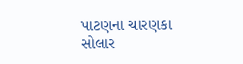પાટણના ચારણકા સોલાર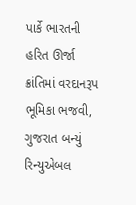પાર્કે ભારતની હરિત ઊર્જા ક્રાંતિમાં વરદાનરૂપ ભૂમિકા ભજવી, ગુજરાત બન્યું રિન્યુએબલ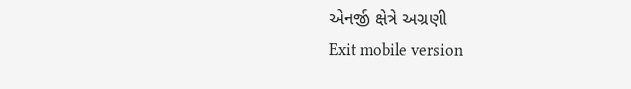એનર્જી ક્ષેત્રે અગ્રણી
Exit mobile version